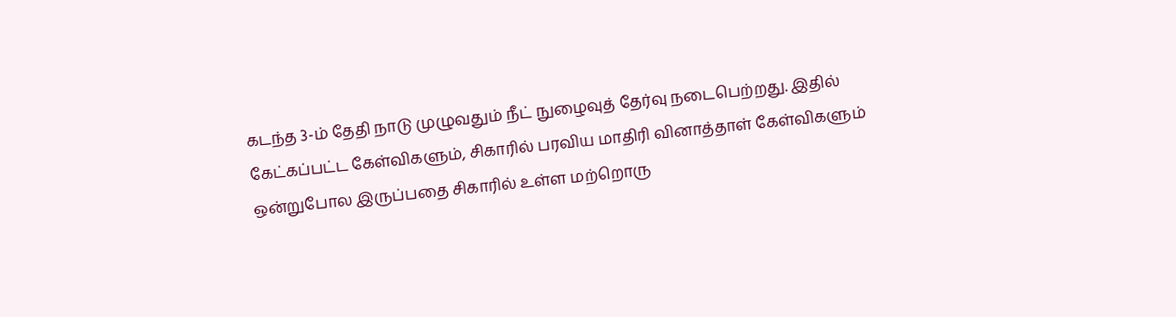கடந்த 3-ம் தேதி நாடு முழுவதும் நீட் நுழைவுத் தேர்வு நடைபெற்றது. இதில் கேட்கப்பட்ட கேள்விகளும், சிகாரில் பரவிய மாதிரி வினாத்தாள் கேள்விகளும் ஒன்றுபோல இருப்பதை சிகாரில் உள்ள மற்றொரு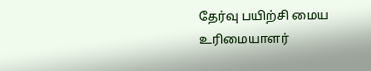தேர்வு பயிற்சி மைய உரிமையாளர்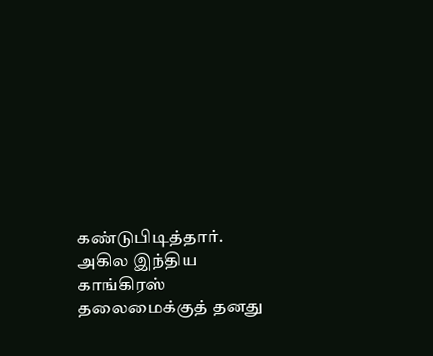கண்டுபிடித்தார்.
அகில இந்திய காங்கிரஸ் தலைமைக்குத் தனது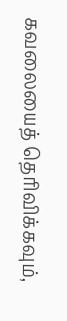கவலையைத் தெரிவிக்கவும்,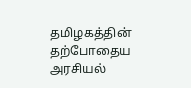தமிழகத்தின் தற்போதைய அரசியல்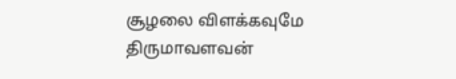சூழலை விளக்கவுமே திருமாவளவன்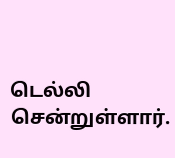டெல்லி சென்றுள்ளார்.